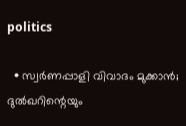politics

  • സ്വര്‍ണപ്പാളി വിവാദം മുക്കാന്‍; ദുല്‍ഖറിന്റെയും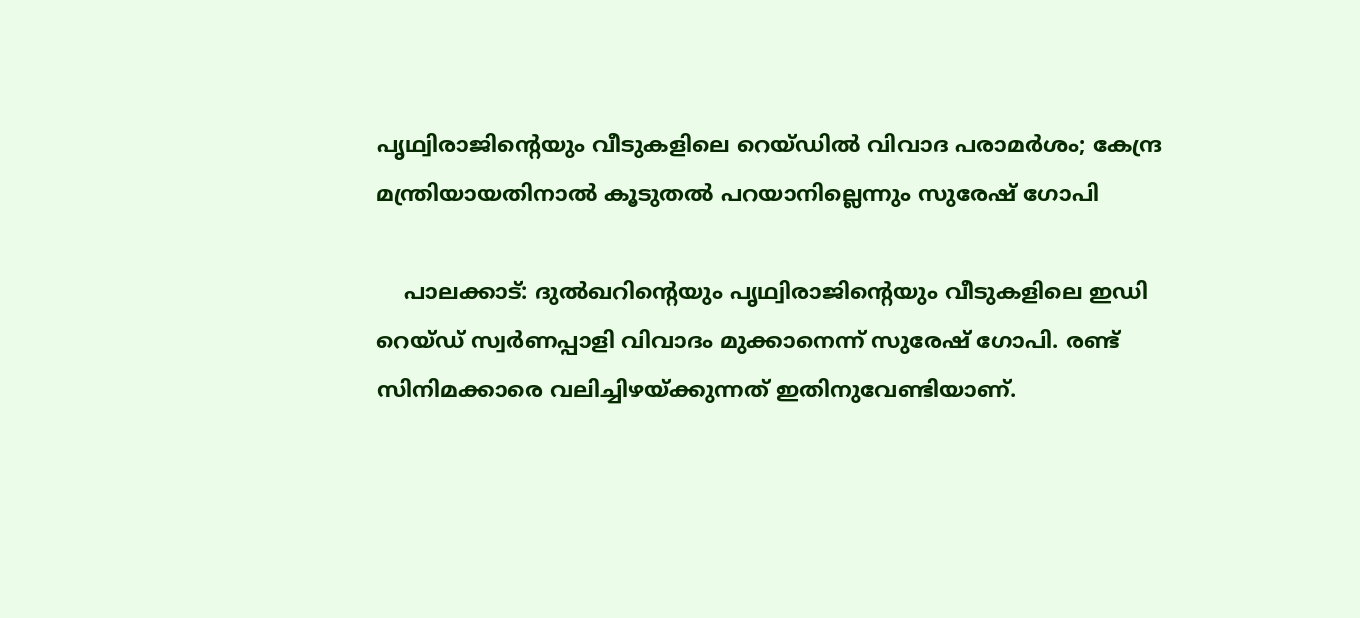പൃഥ്വിരാജിന്റെയും വീടുകളിലെ റെയ്ഡില്‍ വിവാദ പരാമര്‍ശം; കേന്ദ്ര മന്ത്രിയായതിനാല്‍ കൂടുതല്‍ പറയാനില്ലെന്നും സുരേഷ് ഗോപി

    പാലക്കാട്: ദുല്‍ഖറിന്റെയും പൃഥ്വിരാജിന്റെയും വീടുകളിലെ ഇഡി റെയ്ഡ് സ്വര്‍ണപ്പാളി വിവാദം മുക്കാനെന്ന് സുരേഷ് ഗോപി. രണ്ട് സിനിമക്കാരെ വലിച്ചിഴയ്ക്കുന്നത് ഇതിനുവേണ്ടിയാണ്.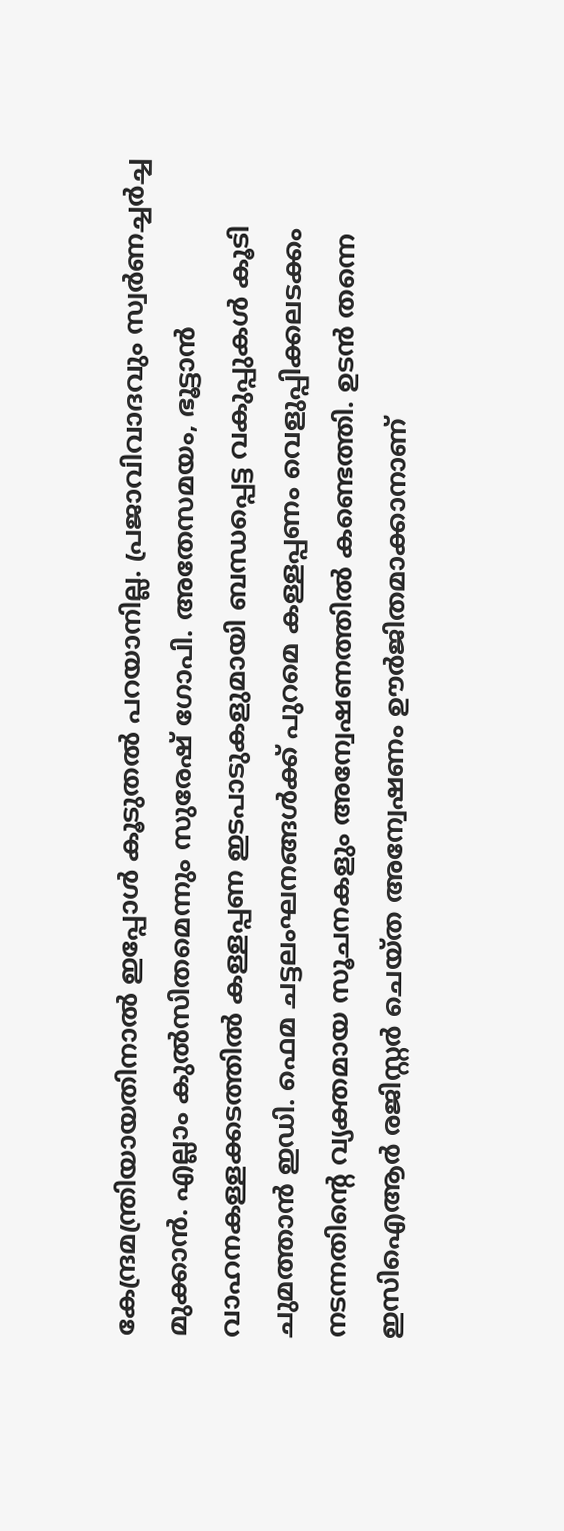കേന്ദ്രമന്ത്രിയായതിനാല്‍ ഇപ്പോള്‍ കൂടുതല്‍ പറയാനില്ല. പ്രജാവിവാദവും സ്വര്‍ണച്ചര്‍ച്ച മുക്കാന്‍. എല്ലാം കുല്‍സിതമെന്നും സുരേഷ് ഗോപി. അതേസമയം, ഭൂട്ടാന്‍ വാഹനകള്ളക്കടത്തില്‍ കള്ളപ്പണ ഇടപാടുകളുമായി ബന്ധപ്പെട്ട വകുപ്പുകള്‍ കൂടി ചുമത്താന്‍ ഇഡി. ഫെമ ചട്ടലംഘനങ്ങള്‍ക്ക് പുറമെ കള്ളപ്പണം വെളുപ്പിക്കലടക്കം നടന്നതിന്റെ വ്യക്തമായ സൂചനകളും അന്വേഷണത്തില്‍ കണ്ടെത്തി. ഉടന്‍ തന്നെ ഇസിഐആര്‍ രജിസ്റ്റര്‍ ചെയ്ത അന്വേഷണം ഊര്‍ജിതമാക്കാനാണ്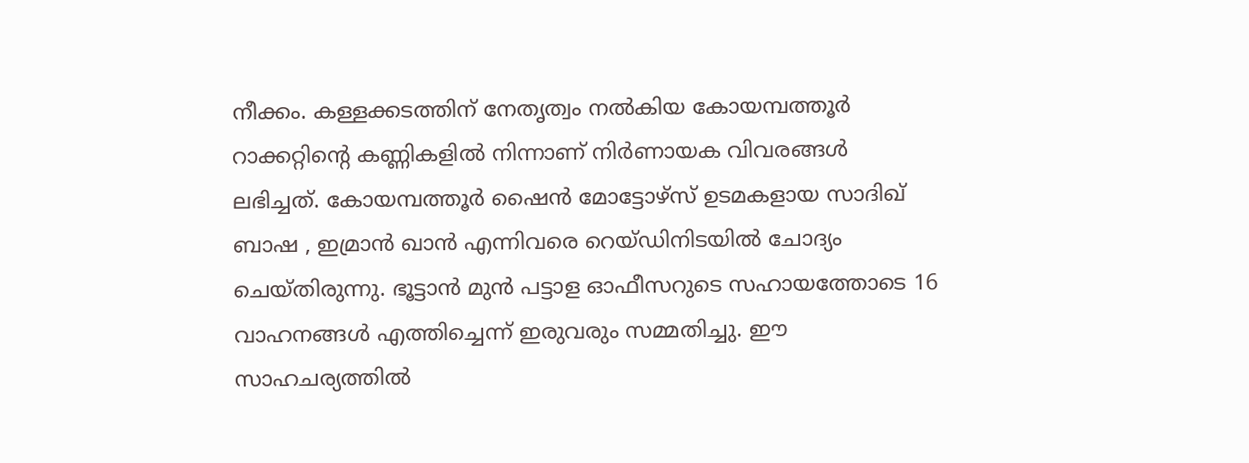നീക്കം. കള്ളക്കടത്തിന് നേതൃത്വം നല്‍കിയ കോയമ്പത്തൂര്‍ റാക്കറ്റിന്റെ കണ്ണികളില്‍ നിന്നാണ് നിര്‍ണായക വിവരങ്ങള്‍ ലഭിച്ചത്. കോയമ്പത്തൂര്‍ ഷൈന്‍ മോട്ടോഴ്‌സ് ഉടമകളായ സാദിഖ് ബാഷ , ഇമ്രാന്‍ ഖാന്‍ എന്നിവരെ റെയ്ഡിനിടയില്‍ ചോദ്യം ചെയ്തിരുന്നു. ഭൂട്ടാന്‍ മുന്‍ പട്ടാള ഓഫീസറുടെ സഹായത്തോടെ 16 വാഹനങ്ങള്‍ എത്തിച്ചെന്ന് ഇരുവരും സമ്മതിച്ചു. ഈ സാഹചര്യത്തില്‍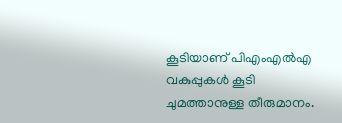കൂടിയാണ് പിഎംഎല്‍എ വകുപ്പുകള്‍ കൂടി ചുമത്താനുള്ള തീരുമാനം.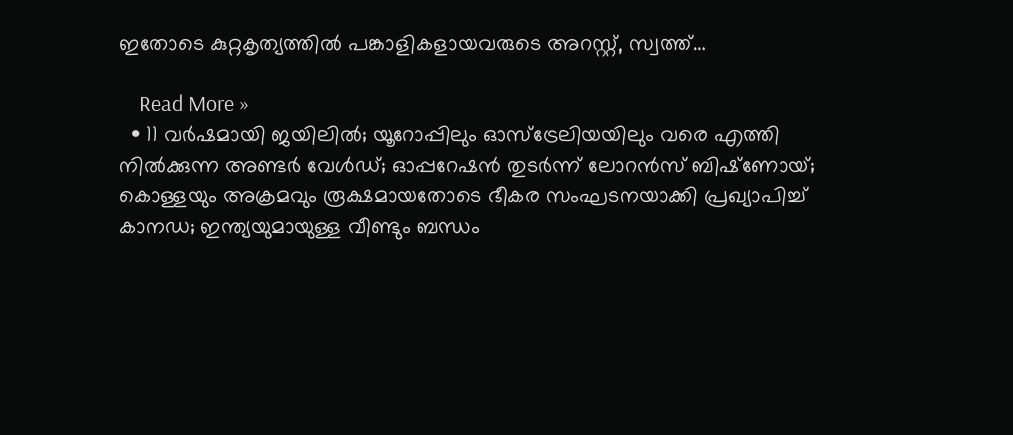ഇതോടെ കുറ്റകൃത്യത്തില്‍ പങ്കാളികളായവരുടെ അറസ്റ്റ്, സ്വത്ത്…

    Read More »
  • 11 വര്‍ഷമായി ജയിലില്‍; യൂറോപ്പിലും ഓസ്‌ട്രേലിയയിലും വരെ എത്തി നില്‍ക്കുന്ന അണ്ടര്‍ വേള്‍ഡ്; ഓപ്പറേഷന്‍ തുടര്‍ന്ന് ലോറന്‍സ് ബിഷ്‌ണോയ്; കൊള്ളയും അക്രമവും രൂക്ഷമായതോടെ ഭീകര സംഘടനയാക്കി പ്രഖ്യാപിച്ച് കാനഡ; ഇന്ത്യയുമായുള്ള വീണ്ടും ബന്ധം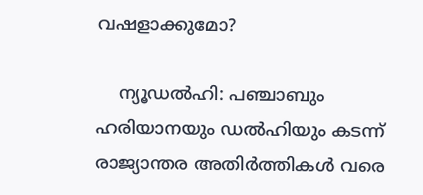വഷളാക്കുമോ?

    ന്യൂഡല്‍ഹി: പഞ്ചാബും ഹരിയാനയും ഡല്‍ഹിയും കടന്ന് രാജ്യാന്തര അതിര്‍ത്തികള്‍ വരെ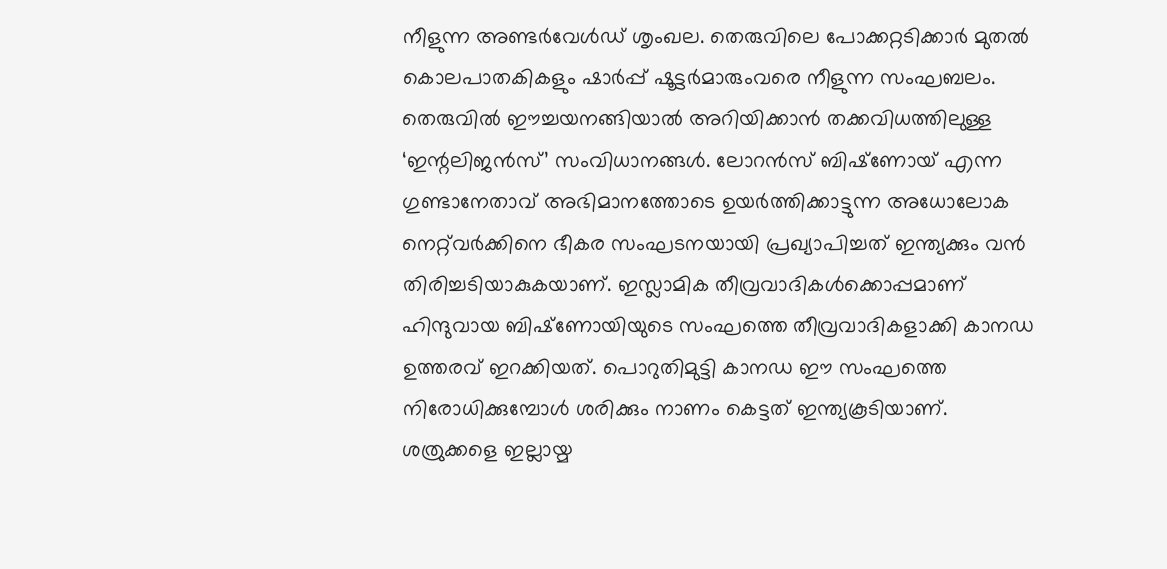നീളുന്ന അണ്ടര്‍വേള്‍ഡ് ശൃംഖല. തെരുവിലെ പോക്കറ്റടിക്കാര്‍ മുതല്‍ കൊലപാതകികളും ഷാര്‍പ്പ് ഷൂട്ടര്‍മാരുംവരെ നീളുന്ന സംഘബലം. തെരുവില്‍ ഈച്ചയനങ്ങിയാല്‍ അറിയിക്കാന്‍ തക്കവിധത്തിലുള്ള ‘ഇന്റലിജന്‍സ്’ സംവിധാനങ്ങള്‍. ലോറന്‍സ് ബിഷ്‌ണോയ് എന്ന ഗുണ്ടാനേതാവ് അഭിമാനത്തോടെ ഉയര്‍ത്തിക്കാട്ടുന്ന അധോലോക നെറ്റ്‌വര്‍ക്കിനെ ഭീകര സംഘടനയായി പ്രഖ്യാപിച്ചത് ഇന്ത്യക്കും വന്‍ തിരിച്ചടിയാകുകയാണ്. ഇസ്ലാമിക തീവ്രവാദികള്‍ക്കൊപ്പമാണ് ഹിന്ദുവായ ബിഷ്‌ണോയിയുടെ സംഘത്തെ തീവ്രവാദികളാക്കി കാനഡ ഉത്തരവ് ഇറക്കിയത്. പൊറുതിമുട്ടി കാനഡ ഈ സംഘത്തെ നിരോധിക്കുമ്പോള്‍ ശരിക്കും നാണം കെട്ടത് ഇന്ത്യകൂടിയാണ്. ശത്രുക്കളെ ഇല്ലായ്മ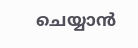ചെയ്യാന്‍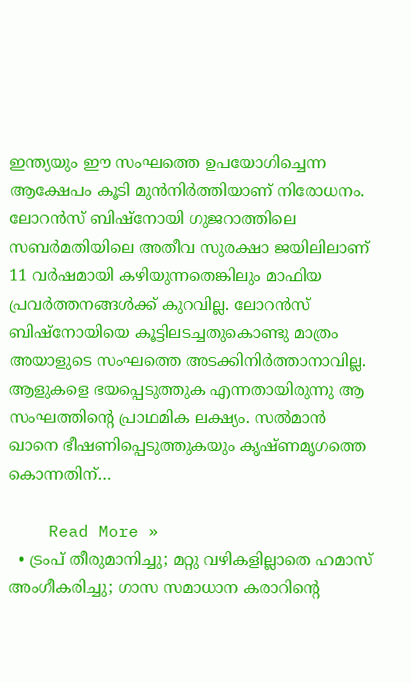ഇന്ത്യയും ഈ സംഘത്തെ ഉപയോഗിച്ചെന്ന ആക്ഷേപം കൂടി മുന്‍നിര്‍ത്തിയാണ് നിരോധനം. ലോറന്‍സ് ബിഷ്‌നോയി ഗുജറാത്തിലെ സബര്‍മതിയിലെ അതീവ സുരക്ഷാ ജയിലിലാണ് 11 വര്‍ഷമായി കഴിയുന്നതെങ്കിലും മാഫിയ പ്രവര്‍ത്തനങ്ങള്‍ക്ക് കുറവില്ല. ലോറന്‍സ് ബിഷ്നോയിയെ കൂട്ടിലടച്ചതുകൊണ്ടു മാത്രം അയാളുടെ സംഘത്തെ അടക്കിനിര്‍ത്താനാവില്ല. ആളുകളെ ഭയപ്പെടുത്തുക എന്നതായിരുന്നു ആ സംഘത്തിന്റെ പ്രാഥമിക ലക്ഷ്യം. സല്‍മാന്‍ ഖാനെ ഭീഷണിപ്പെടുത്തുകയും കൃഷ്ണമൃഗത്തെ കൊന്നതിന്…

    Read More »
  • ട്രംപ് തീരുമാനിച്ചു; മറ്റു വഴികളില്ലാതെ ഹമാസ് അംഗീകരിച്ചു; ഗാസ സമാധാന കരാറിന്റെ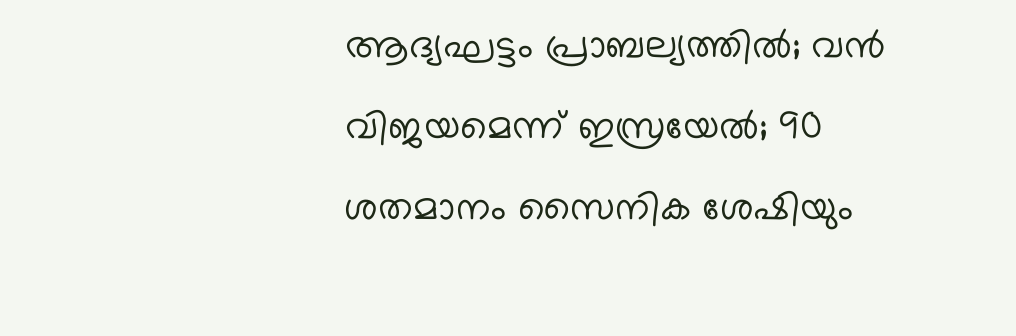ആദ്യഘട്ടം പ്രാബല്യത്തില്‍; വന്‍ വിജയമെന്ന് ഇസ്രയേല്‍; 90 ശതമാനം സൈനിക ശേഷിയും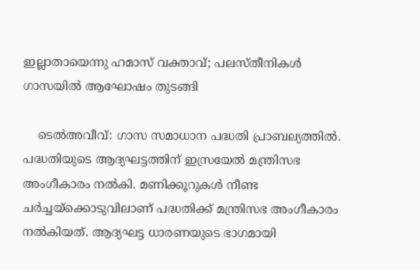ഇല്ലാതായെന്നു ഹമാസ് വക്താവ്; പലസ്തീനികള്‍ ഗാസയില്‍ ആഘോഷം തുടങ്ങി

    ടെല്‍അവീവ്: ഗാസ സമാധാന പദ്ധതി പ്രാബല്യത്തില്‍. പദ്ധതിയുടെ ആദ്യഘട്ടത്തിന് ഇസ്രയേല്‍ മന്ത്രിസഭ അംഗീകാരം നല്‍കി. മണിക്കൂറുകള്‍ നീണ്ട ചര്‍ച്ചയ്‌ക്കൊടുവിലാണ് പദ്ധതിക്ക് മന്ത്രിസഭ അംഗീകാരം നല്‍കിയത്. ആദ്യഘട്ട ധാരണയുടെ ഭാഗമായി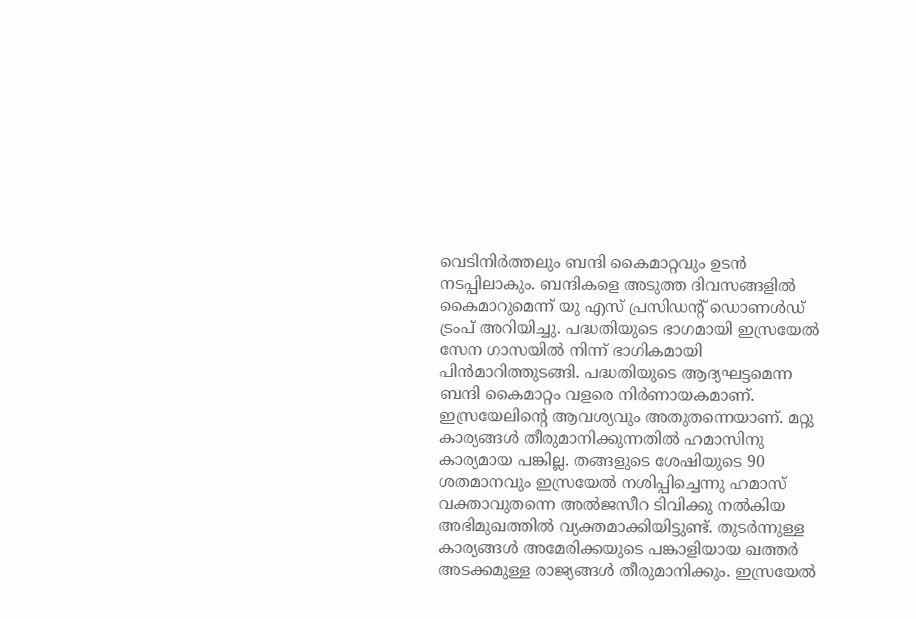വെടിനിര്‍ത്തലും ബന്ദി കൈമാറ്റവും ഉടന്‍ നടപ്പിലാകും. ബന്ദികളെ അടുത്ത ദിവസങ്ങളില്‍ കൈമാറുമെന്ന് യു എസ് പ്രസിഡന്റ് ഡൊണള്‍ഡ് ട്രംപ് അറിയിച്ചു. പദ്ധതിയുടെ ഭാഗമായി ഇസ്രയേല്‍ സേന ഗാസയില്‍ നിന്ന് ഭാഗികമായി പിന്‍മാറിത്തുടങ്ങി. പദ്ധതിയുടെ ആദ്യഘട്ടമെന്ന ബന്ദി കൈമാറ്റം വളരെ നിര്‍ണായകമാണ്. ഇസ്രയേലിന്റെ ആവശ്യവും അതുതന്നെയാണ്. മറ്റു കാര്യങ്ങള്‍ തീരുമാനിക്കുന്നതില്‍ ഹമാസിനു കാര്യമായ പങ്കില്ല. തങ്ങളുടെ ശേഷിയുടെ 90 ശതമാനവും ഇസ്രയേല്‍ നശിപ്പിച്ചെന്നു ഹമാസ് വക്താവുതന്നെ അല്‍ജസീറ ടിവിക്കു നല്‍കിയ അഭിമുഖത്തില്‍ വ്യക്തമാക്കിയിട്ടുണ്ട്. തുടര്‍ന്നുള്ള കാര്യങ്ങള്‍ അമേരിക്കയുടെ പങ്കാളിയായ ഖത്തര്‍ അടക്കമുള്ള രാജ്യങ്ങള്‍ തീരുമാനിക്കും. ഇസ്രയേല്‍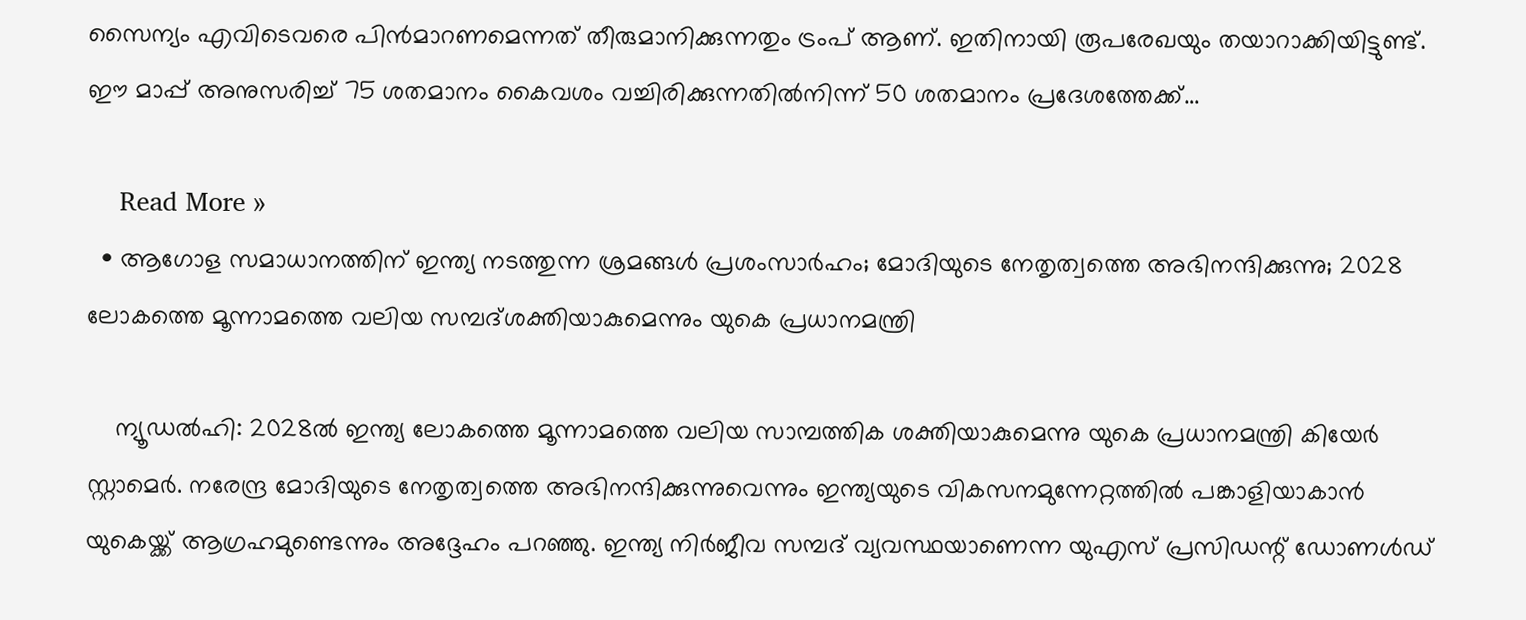സൈന്യം എവിടെവരെ പിന്‍മാറണമെന്നത് തീരുമാനിക്കുന്നതും ട്രംപ് ആണ്. ഇതിനായി രൂപരേഖയും തയാറാക്കിയിട്ടുണ്ട്. ഈ മാപ്പ് അനുസരിച്ച് 75 ശതമാനം കൈവശം വച്ചിരിക്കുന്നതില്‍നിന്ന് 50 ശതമാനം പ്രദേശത്തേക്ക്…

    Read More »
  • ആഗോള സമാധാനത്തിന് ഇന്ത്യ നടത്തുന്ന ശ്രമങ്ങള്‍ പ്രശംസാര്‍ഹം; മോദിയുടെ നേതൃത്വത്തെ അഭിനന്ദിക്കുന്നു; 2028 ലോകത്തെ മൂന്നാമത്തെ വലിയ സമ്പദ്ശക്തിയാകുമെന്നും യുകെ പ്രധാനമന്ത്രി

    ന്യൂഡല്‍ഹി: 2028ല്‍ ഇന്ത്യ ലോകത്തെ മൂന്നാമത്തെ വലിയ സാമ്പത്തിക ശക്തിയാകുമെന്നു യുകെ പ്രധാനമന്ത്രി കിയേര്‍ സ്റ്റാമെര്‍. നരേന്ദ്ര മോദിയുടെ നേതൃത്വത്തെ അഭിനന്ദിക്കുന്നുവെന്നും ഇന്ത്യയുടെ വികസനമുന്നേറ്റത്തില്‍ പങ്കാളിയാകാന്‍ യുകെയ്ക്ക് ആഗ്രഹമുണ്ടെന്നും അദ്ദേഹം പറഞ്ഞു. ഇന്ത്യ നിര്‍ജീവ സമ്പദ് വ്യവസ്ഥയാണെന്ന യുഎസ് പ്രസിഡന്റ് ഡോണള്‍ഡ്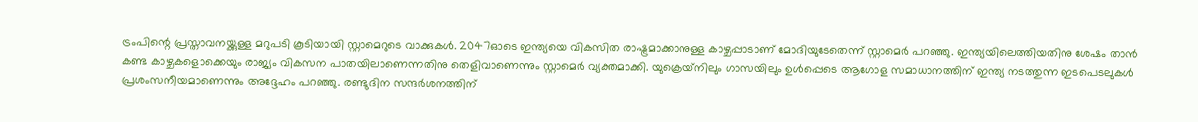ട്രംപിന്റെ പ്രസ്താവനയ്ക്കുള്ള മറുപടി കൂടിയായി സ്റ്റാമെറുടെ വാക്കുകള്‍. 2047ഓടെ ഇന്ത്യയെ വികസിത രാഷ്ട്രമാക്കാനുള്ള കാഴ്ചപ്പാടാണ് മോദിയുടേതെന്ന് സ്റ്റാമെര്‍ പറഞ്ഞു. ഇന്ത്യയിലെത്തിയതിനു ശേഷം താന്‍ കണ്ട കാഴ്ചകളൊക്കെയും രാജ്യം വികസന പാതയിലാണെന്നതിനു തെളിവാണെന്നും സ്റ്റാമെര്‍ വ്യക്തമാക്കി. യുക്രെയ്‌നിലും ഗാസയിലും ഉള്‍പ്പെടെ ആഗോള സമാധാനത്തിന് ഇന്ത്യ നടത്തുന്ന ഇടപെടലുകള്‍ പ്രശംസനീയമാണെന്നും അദ്ദേഹം പറഞ്ഞു. രണ്ടുദിന സന്ദര്‍ശനത്തിന്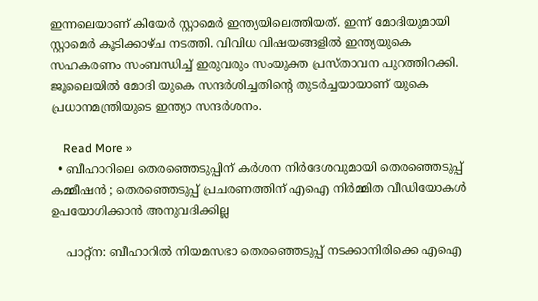ഇന്നലെയാണ് കിയേര്‍ സ്റ്റാമെര്‍ ഇന്ത്യയിലെത്തിയത്. ഇന്ന് മോദിയുമായി സ്റ്റാമെര്‍ കൂടിക്കാഴ്ച നടത്തി. വിവിധ വിഷയങ്ങളില്‍ ഇന്ത്യയുകെ സഹകരണം സംബന്ധിച്ച് ഇരുവരും സംയുക്ത പ്രസ്താവന പുറത്തിറക്കി. ജൂലൈയില്‍ മോദി യുകെ സന്ദര്‍ശിച്ചതിന്റെ തുടര്‍ച്ചയായാണ് യുകെ പ്രധാനമന്ത്രിയുടെ ഇന്ത്യാ സന്ദര്‍ശനം.

    Read More »
  • ബീഹാറിലെ തെരഞ്ഞെടുപ്പിന് കര്‍ശന നിര്‍ദേശവുമായി തെരഞ്ഞെടുപ്പ് കമ്മീഷന്‍ ; തെരഞ്ഞെടുപ്പ് പ്രചരണത്തിന് എഐ നിര്‍മ്മിത വീഡിയോകള്‍ ഉപയോഗിക്കാന്‍ അനുവദിക്കില്ല

    പാറ്റ്‌ന: ബീഹാറില്‍ നിയമസഭാ തെരഞ്ഞെടുപ്പ് നടക്കാനിരിക്കെ എഐ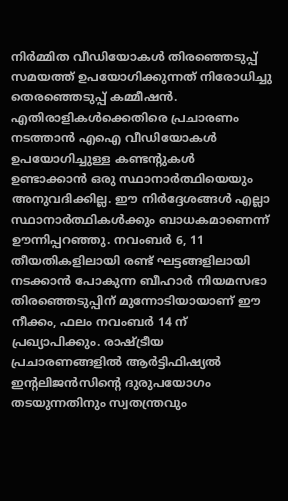നിര്‍മ്മിത വീഡിയോകള്‍ തിരഞ്ഞെടുപ്പ് സമയത്ത് ഉപയോഗിക്കുന്നത് നിരോധിച്ചു തെരഞ്ഞെടുപ്പ് കമ്മീഷന്‍. എതിരാളികള്‍ക്കെതിരെ പ്രചാരണം നടത്താന്‍ എഐ വീഡിയോകള്‍ ഉപയോഗിച്ചുള്ള കണ്ടന്റുകള്‍ ഉണ്ടാക്കാന്‍ ഒരു സ്ഥാനാര്‍ത്ഥിയെയും അനുവദിക്കില്ല. ഈ നിര്‍ദ്ദേശങ്ങള്‍ എല്ലാ സ്ഥാനാര്‍ത്ഥികള്‍ക്കും ബാധകമാണെന്ന് ഊന്നിപ്പറഞ്ഞു. നവംബര്‍ 6, 11 തീയതികളിലായി രണ്ട് ഘട്ടങ്ങളിലായി നടക്കാന്‍ പോകുന്ന ബീഹാര്‍ നിയമസഭാ തിരഞ്ഞെടുപ്പിന് മുന്നോടിയായാണ് ഈ നീക്കം, ഫലം നവംബര്‍ 14 ന് പ്രഖ്യാപിക്കും. രാഷ്ട്രീയ പ്രചാരണങ്ങളില്‍ ആര്‍ട്ടിഫിഷ്യല്‍ ഇന്റലിജന്‍സിന്റെ ദുരുപയോഗം തടയുന്നതിനും സ്വതന്ത്രവും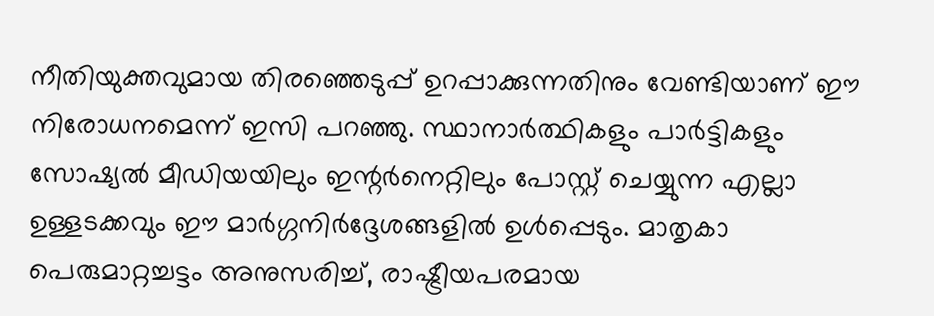നീതിയുക്തവുമായ തിരഞ്ഞെടുപ്പ് ഉറപ്പാക്കുന്നതിനും വേണ്ടിയാണ് ഈ നിരോധനമെന്ന് ഇസി പറഞ്ഞു. സ്ഥാനാര്‍ത്ഥികളും പാര്‍ട്ടികളും സോഷ്യല്‍ മീഡിയയിലും ഇന്റര്‍നെറ്റിലും പോസ്റ്റ് ചെയ്യുന്ന എല്ലാ ഉള്ളടക്കവും ഈ മാര്‍ഗ്ഗനിര്‍ദ്ദേശങ്ങളില്‍ ഉള്‍പ്പെടും. മാതൃകാ പെരുമാറ്റച്ചട്ടം അനുസരിച്ച്, രാഷ്ട്രീയപരമായ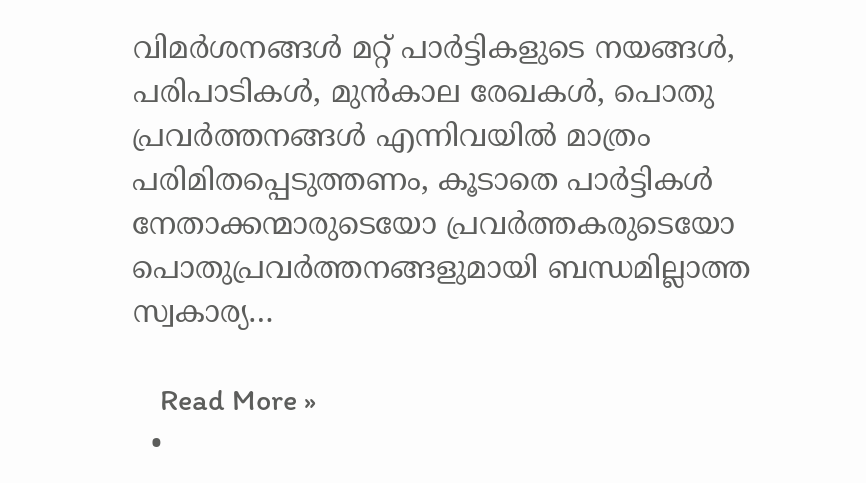വിമര്‍ശനങ്ങള്‍ മറ്റ് പാര്‍ട്ടികളുടെ നയങ്ങള്‍, പരിപാടികള്‍, മുന്‍കാല രേഖകള്‍, പൊതു പ്രവര്‍ത്തനങ്ങള്‍ എന്നിവയില്‍ മാത്രം പരിമിതപ്പെടുത്തണം, കൂടാതെ പാര്‍ട്ടികള്‍ നേതാക്കന്മാരുടെയോ പ്രവര്‍ത്തകരുടെയോ പൊതുപ്രവര്‍ത്തനങ്ങളുമായി ബന്ധമില്ലാത്ത സ്വകാര്യ…

    Read More »
  •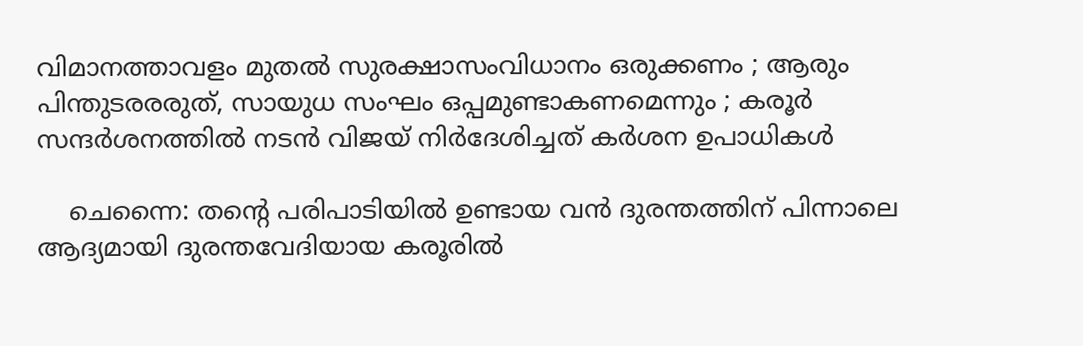വിമാനത്താവളം മുതല്‍ സുരക്ഷാസംവിധാനം ഒരുക്കണം ; ആരും പിന്തുടരരരുത്, സായുധ സംഘം ഒപ്പമുണ്ടാകണമെന്നും ; കരൂര്‍ സന്ദര്‍ശനത്തില്‍ നടന്‍ വിജയ് നിര്‍ദേശിച്ചത് കര്‍ശന ഉപാധികള്‍

    ചെന്നൈ: തന്റെ പരിപാടിയില്‍ ഉണ്ടായ വന്‍ ദുരന്തത്തിന് പിന്നാലെ ആദ്യമായി ദുരന്തവേദിയായ കരൂരില്‍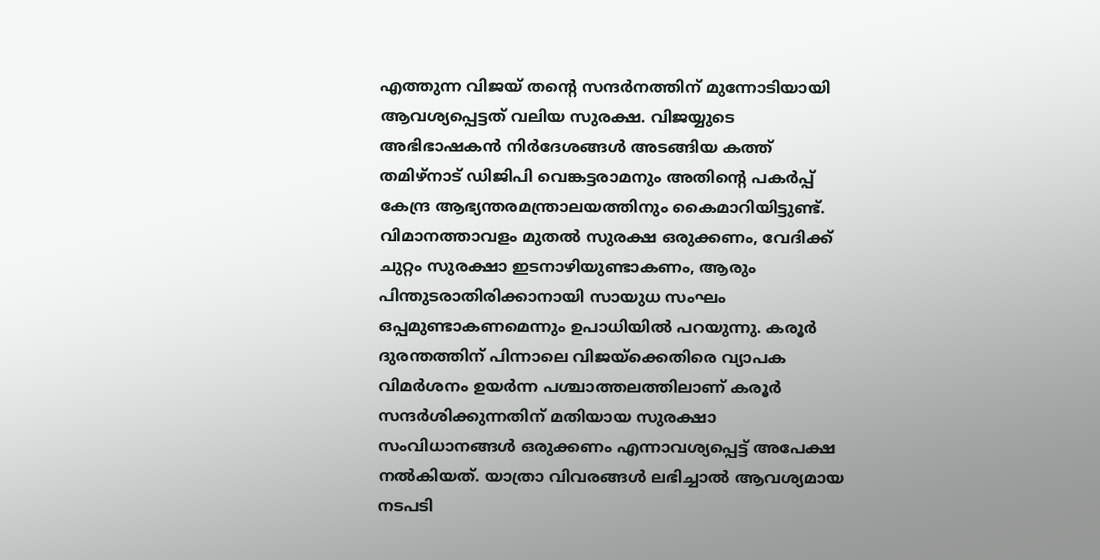എത്തുന്ന വിജയ് തന്റെ സന്ദര്‍നത്തിന് മുന്നോടിയായി ആവശ്യപ്പെട്ടത് വലിയ സുരക്ഷ. വിജയ്യുടെ അഭിഭാഷകന്‍ നിര്‍ദേശങ്ങള്‍ അടങ്ങിയ കത്ത് തമിഴ്‌നാട് ഡിജിപി വെങ്കട്ടരാമനും അതിന്റെ പകര്‍പ്പ് കേന്ദ്ര ആഭ്യന്തരമന്ത്രാലയത്തിനും കൈമാറിയിട്ടുണ്ട്. വിമാനത്താവളം മുതല്‍ സുരക്ഷ ഒരുക്കണം, വേദിക്ക് ചുറ്റം സുരക്ഷാ ഇടനാഴിയുണ്ടാകണം, ആരും പിന്തുടരാതിരിക്കാനായി സായുധ സംഘം ഒപ്പമുണ്ടാകണമെന്നും ഉപാധിയില്‍ പറയുന്നു. കരൂര്‍ ദുരന്തത്തിന് പിന്നാലെ വിജയ്ക്കെതിരെ വ്യാപക വിമര്‍ശനം ഉയര്‍ന്ന പശ്ചാത്തലത്തിലാണ് കരൂര്‍ സന്ദര്‍ശിക്കുന്നതിന് മതിയായ സുരക്ഷാ സംവിധാനങ്ങള്‍ ഒരുക്കണം എന്നാവശ്യപ്പെട്ട് അപേക്ഷ നല്‍കിയത്. യാത്രാ വിവരങ്ങള്‍ ലഭിച്ചാല്‍ ആവശ്യമായ നടപടി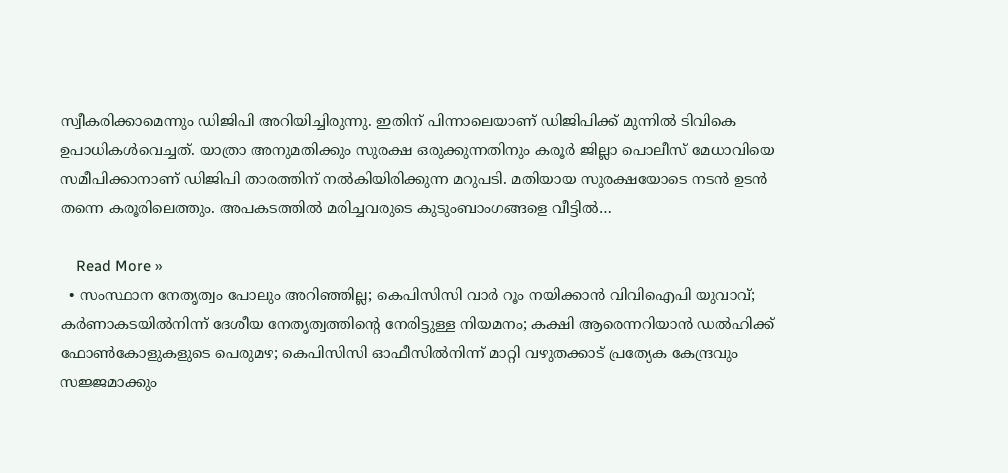സ്വീകരിക്കാമെന്നും ഡിജിപി അറിയിച്ചിരുന്നു. ഇതിന് പിന്നാലെയാണ് ഡിജിപിക്ക് മുന്നില്‍ ടിവികെ ഉപാധികള്‍വെച്ചത്. യാത്രാ അനുമതിക്കും സുരക്ഷ ഒരുക്കുന്നതിനും കരൂര്‍ ജില്ലാ പൊലീസ് മേധാവിയെ സമീപിക്കാനാണ് ഡിജിപി താരത്തിന് നല്‍കിയിരിക്കുന്ന മറുപടി. മതിയായ സുരക്ഷയോടെ നടന്‍ ഉടന്‍ തന്നെ കരൂരിലെത്തും. അപകടത്തില്‍ മരിച്ചവരുടെ കുടുംബാംഗങ്ങളെ വീട്ടില്‍…

    Read More »
  • സംസ്ഥാന നേതൃത്വം പോലും അറിഞ്ഞില്ല; കെപിസിസി വാര്‍ റൂം നയിക്കാന്‍ വിവിഐപി യുവാവ്; കര്‍ണാകടയില്‍നിന്ന് ദേശീയ നേതൃത്വത്തിന്റെ നേരിട്ടുള്ള നിയമനം; കക്ഷി ആരെന്നറിയാന്‍ ഡല്‍ഹിക്ക് ഫോണ്‍കോളുകളുടെ പെരുമഴ; കെപിസിസി ഓഫീസില്‍നിന്ന് മാറ്റി വഴുതക്കാട് പ്രത്യേക കേന്ദ്രവും സജ്ജമാക്കും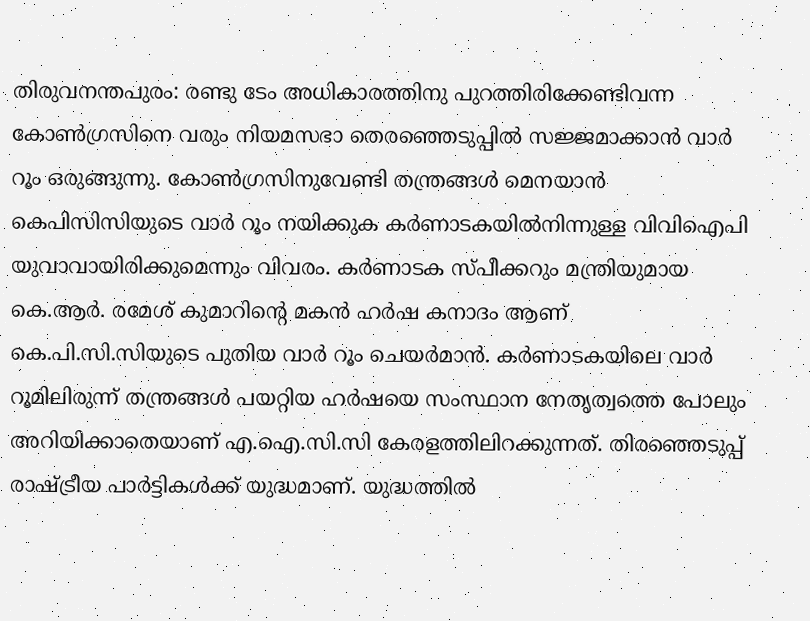തിരുവനന്തപുരം: രണ്ടു ടേം അധികാരത്തിനു പുറത്തിരിക്കേണ്ടിവന്ന കോണ്‍ഗ്രസിനെ വരും നിയമസഭാ തെരഞ്ഞെടുപ്പില്‍ സജ്ജമാക്കാന്‍ വാര്‍ റൂം ഒരുങ്ങുന്നു. കോണ്‍ഗ്രസിനുവേണ്ടി തന്ത്രങ്ങള്‍ മെനയാന്‍ കെപിസിസിയുടെ വാര്‍ റൂം നയിക്കുക കര്‍ണാടകയില്‍നിന്നുള്ള വിവിഐപി യുവാവായിരിക്കുമെന്നും വിവരം. കര്‍ണാടക സ്പീക്കറും മന്ത്രിയുമായ കെ.ആര്‍. രമേശ് കുമാറിന്റെ മകന്‍ ഹര്‍ഷ കനാദം ആണ് കെ.പി.സി.സിയുടെ പുതിയ വാര്‍ റൂം ചെയര്‍മാന്‍. കര്‍ണാടകയിലെ വാര്‍ റൂമിലിരുന്ന് തന്ത്രങ്ങള്‍ പയറ്റിയ ഹര്‍ഷയെ സംസ്ഥാന നേതൃത്വത്തെ പോലും അറിയിക്കാതെയാണ് എ.ഐ.സി.സി കേരളത്തിലിറക്കുന്നത്. തിരഞ്ഞെടുപ്പ് രാഷ്ട്രീയ പാര്‍ട്ടികള്‍ക്ക് യുദ്ധമാണ്. യുദ്ധത്തില്‍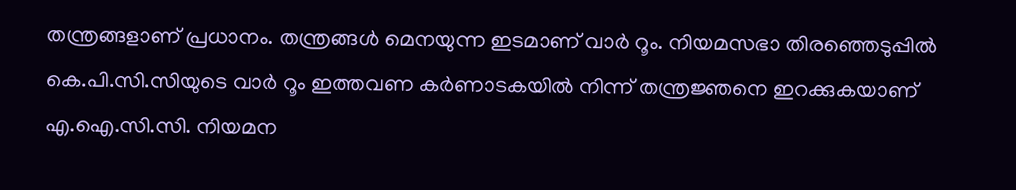തന്ത്രങ്ങളാണ് പ്രധാനം. തന്ത്രങ്ങള്‍ മെനയുന്ന ഇടമാണ് വാര്‍ റൂം. നിയമസഭാ തിരഞ്ഞെടുപ്പില്‍ കെ.പി.സി.സിയുടെ വാര്‍ റൂം ഇത്തവണ കര്‍ണാടകയില്‍ നിന്ന് തന്ത്രജ്ഞനെ ഇറക്കുകയാണ് എ.ഐ.സി.സി. നിയമന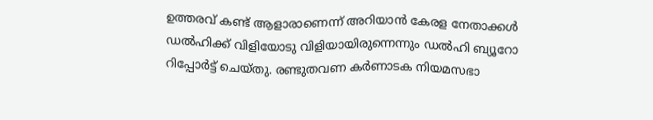ഉത്തരവ് കണ്ട് ആളാരാണെന്ന് അറിയാന്‍ കേരള നേതാക്കള്‍ ഡല്‍ഹിക്ക് വിളിയോടു വിളിയായിരുന്നെന്നും ഡല്‍ഹി ബ്യൂറോ റിപ്പോര്‍ട്ട് ചെയ്തു. രണ്ടുതവണ കര്‍ണാടക നിയമസഭാ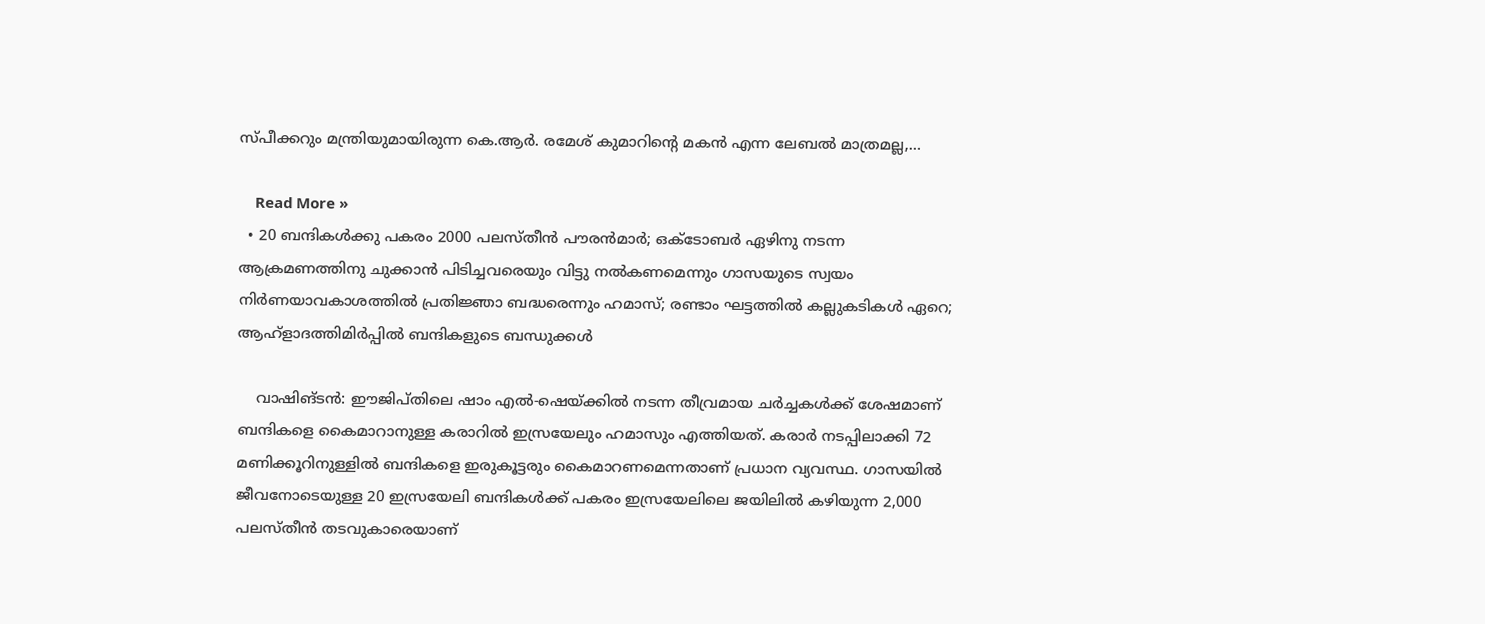സ്പീക്കറും മന്ത്രിയുമായിരുന്ന കെ.ആര്‍. രമേശ് കുമാറിന്റെ മകന്‍ എന്ന ലേബല്‍ മാത്രമല്ല,…

    Read More »
  • 20 ബന്ദികള്‍ക്കു പകരം 2000 പലസ്തീന്‍ പൗരന്‍മാര്‍; ഒക്‌ടോബര്‍ ഏഴിനു നടന്ന ആക്രമണത്തിനു ചുക്കാന്‍ പിടിച്ചവരെയും വിട്ടു നല്‍കണമെന്നും ഗാസയുടെ സ്വയം നിര്‍ണയാവകാശത്തില്‍ പ്രതിജ്ഞാ ബദ്ധരെന്നും ഹമാസ്; രണ്ടാം ഘട്ടത്തില്‍ കല്ലുകടികള്‍ ഏറെ; ആഹ്‌ളാദത്തിമിര്‍പ്പില്‍ ബന്ദികളുടെ ബന്ധുക്കള്‍

    വാഷിങ്ടന്‍: ഈജിപ്തിലെ ഷാം എല്‍-ഷെയ്ക്കില്‍ നടന്ന തീവ്രമായ ചര്‍ച്ചകള്‍ക്ക് ശേഷമാണ് ബന്ദികളെ കൈമാറാനുള്ള കരാറില്‍ ഇസ്രയേലും ഹമാസും എത്തിയത്. കരാര്‍ നടപ്പിലാക്കി 72 മണിക്കൂറിനുള്ളില്‍ ബന്ദികളെ ഇരുകൂട്ടരും കൈമാറണമെന്നതാണ് പ്രധാന വ്യവസ്ഥ. ഗാസയില്‍ ജീവനോടെയുള്ള 20 ഇസ്രയേലി ബന്ദികള്‍ക്ക് പകരം ഇസ്രയേലിലെ ജയിലില്‍ കഴിയുന്ന 2,000 പലസ്തീന്‍ തടവുകാരെയാണ്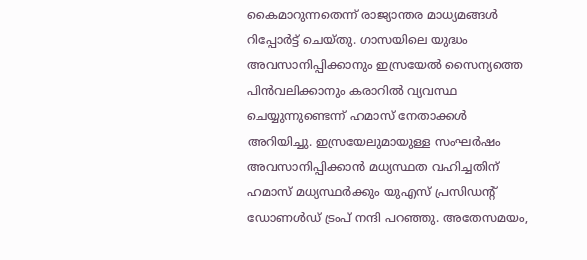കൈമാറുന്നതെന്ന് രാജ്യാന്തര മാധ്യമങ്ങള്‍ റിപ്പോര്‍ട്ട് ചെയ്തു. ഗാസയിലെ യുദ്ധം അവസാനിപ്പിക്കാനും ഇസ്രയേല്‍ സൈന്യത്തെ പിന്‍വലിക്കാനും കരാറില്‍ വ്യവസ്ഥ ചെയ്യുന്നുണ്ടെന്ന് ഹമാസ് നേതാക്കള്‍ അറിയിച്ചു. ഇസ്രയേലുമായുള്ള സംഘര്‍ഷം അവസാനിപ്പിക്കാന്‍ മധ്യസ്ഥത വഹിച്ചതിന് ഹമാസ് മധ്യസ്ഥര്‍ക്കും യുഎസ് പ്രസിഡന്റ് ഡോണള്‍ഡ് ട്രംപ് നന്ദി പറഞ്ഞു. അതേസമയം,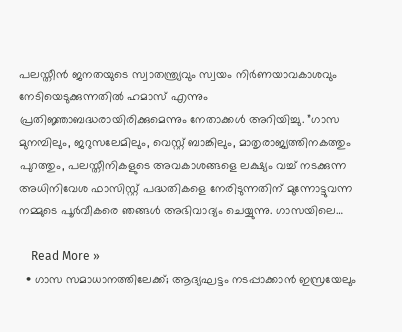പലസ്തീന്‍ ജനതയുടെ സ്വാതന്ത്ര്യവും സ്വയം നിര്‍ണയാവകാശവും നേടിയെടുക്കുന്നതില്‍ ഹമാസ് എന്നും പ്രതിജ്ഞാബദ്ധരായിരിക്കുമെന്നും നേതാക്കള്‍ അറിയിച്ചു. ”ഗാസ മുനമ്പിലും, ജറുസലേമിലും, വെസ്റ്റ് ബാങ്കിലും, മാതൃരാജ്യത്തിനകത്തും പുറത്തും, പലസ്തീനികളുടെ അവകാശങ്ങളെ ലക്ഷ്യം വച്ച് നടക്കുന്ന അധിനിവേശ ഫാസിസ്റ്റ് പദ്ധതികളെ നേരിടുന്നതിന് മുന്നോട്ടുവന്ന നമ്മുടെ പൂര്‍വീകരെ ഞങ്ങള്‍ അഭിവാദ്യം ചെയ്യുന്നു. ഗാസയിലെ…

    Read More »
  • ഗാസ സമാധാനത്തിലേക്ക്; ആദ്യഘട്ടം നടപ്പാക്കാന്‍ ഇസ്രയേലും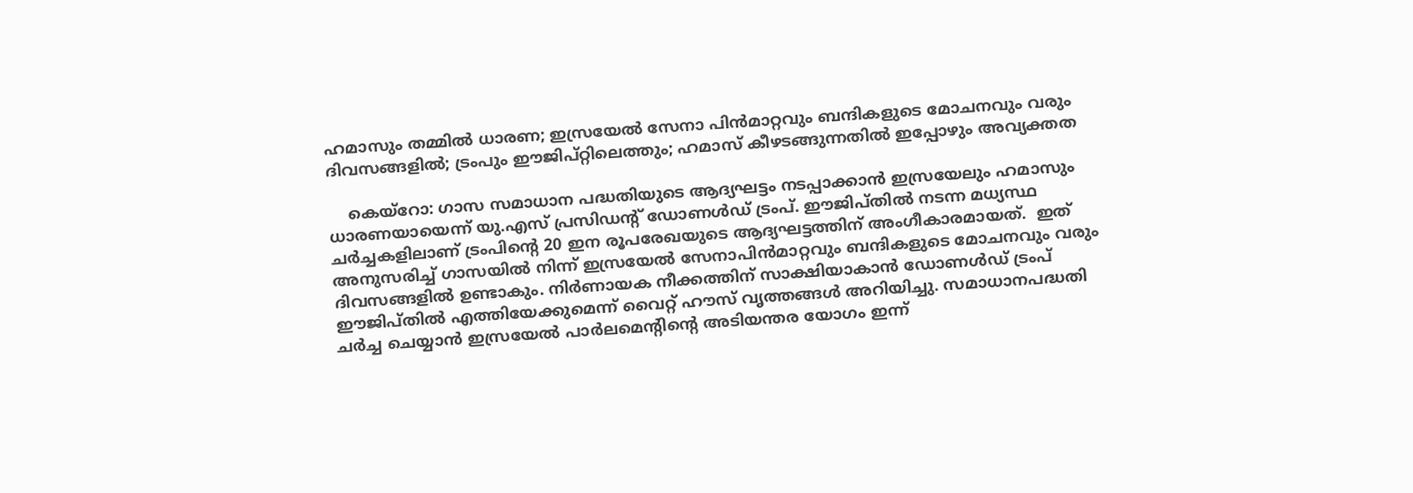ഹമാസും തമ്മില്‍ ധാരണ; ഇസ്രയേല്‍ സേനാ പിന്‍മാറ്റവും ബന്ദികളുടെ മോചനവും വരും ദിവസങ്ങളില്‍; ട്രംപും ഈജിപ്റ്റിലെത്തും; ഹമാസ് കീഴടങ്ങുന്നതില്‍ ഇപ്പോഴും അവ്യക്തത

    കെയ്‌റോ: ഗാസ സമാധാന പദ്ധതിയുടെ ആദ്യഘട്ടം നടപ്പാക്കാന്‍ ഇസ്രയേലും ഹമാസും ധാരണയായെന്ന് യു.എസ് പ്രസിഡന്റ് ഡോണള്‍ഡ് ട്രംപ്. ഈജിപ്തിൽ നടന്ന മധ്യസ്ഥ ചർച്ചകളിലാണ് ട്രംപിന്റെ 20 ഇന രൂപരേഖയുടെ ആദ്യഘട്ടത്തിന് അംഗീകാരമായത്.  ഇത് അനുസരിച്ച് ഗാസയില്‍ നിന്ന് ഇസ്രയേല്‍ സേനാപിന്‍മാറ്റവും ബന്ദികളുടെ മോചനവും വരും ദിവസങ്ങളില്‍ ഉണ്ടാകും. നിര്‍ണായക നീക്കത്തിന് സാക്ഷിയാകാന്‍ ഡോണള്‍ഡ് ട്രംപ് ഈജിപ്തില്‍ എത്തിയേക്കുമെന്ന് വൈറ്റ് ഹൗസ് വൃത്തങ്ങള്‍ അറിയിച്ചു. സമാധാനപദ്ധതി ചര്‍ച്ച ചെയ്യാന്‍ ഇസ്രയേല്‍ പാര്‍ലമെന്റിന്റെ അടിയന്തര യോഗം ഇന്ന്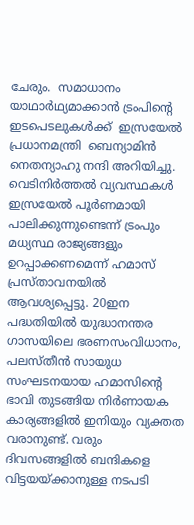ചേരും.  സമാധാനം യാഥാര്‍ഥ്യമാക്കാന്‍ ട്രംപിന്റെ ഇടപെടലുകള്‍ക്ക്  ഇസ്രയേല്‍ പ്രധാനമന്ത്രി  ബെന്യാമിന്‍ നെതന്യാഹു നന്ദി അറിയിച്ചു. വെടിനിര്‍ത്തല്‍ വ്യവസ്ഥകള്‍  ഇസ്രയേൽ പൂർണമായി പാലിക്കുന്നുണ്ടെന്ന് ട്രംപും മധ്യസ്ഥ രാജ്യങ്ങളും ഉറപ്പാക്കണമെന്ന് ഹമാസ് പ്രസ്താവനയിൽ ആവശ്യപ്പെട്ടു. 20ഇന പദ്ധതിയില്‍ യുദ്ധാനന്തര ഗാസയിലെ ഭരണസംവിധാനം, പലസ്തീൻ സായുധ സംഘടനയായ ഹമാസിന്റെ ഭാവി തുടങ്ങിയ നിർണായക കാര്യങ്ങളിൽ ഇനിയും വ്യക്തത വരാനുണ്ട്. വരും ദിവസങ്ങളില്‍ ബന്ദികളെ വിട്ടയയ്ക്കാനുള്ള നടപടി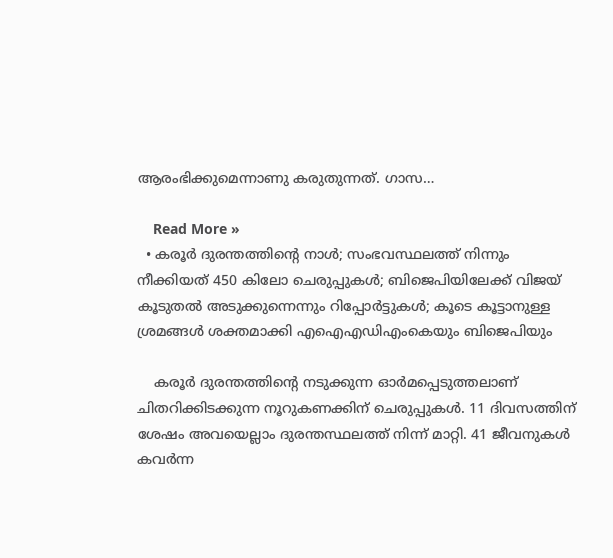ആരംഭിക്കുമെന്നാണു കരുതുന്നത്. ഗാസ…

    Read More »
  • കരൂര്‍ ദുരന്തത്തിന്റെ നാള്‍; സംഭവസ്ഥലത്ത് നിന്നും നീക്കിയത് 450 കിലോ ചെരുപ്പുകള്‍; ബിജെപിയിലേക്ക് വിജയ് കൂടുതല്‍ അടുക്കുന്നെന്നും റിപ്പോര്‍ട്ടുകള്‍; കൂടെ കൂട്ടാനുള്ള ശ്രമങ്ങള്‍ ശക്തമാക്കി എഐഎഡിഎംകെയും ബിജെപിയും

    കരൂര്‍ ദുരന്തത്തിന്‍റെ നടുക്കുന്ന ഓര്‍മപ്പെടുത്തലാണ് ചിതറിക്കിടക്കുന്ന നൂറുകണക്കിന് ചെരുപ്പുകള്‍. 11 ദിവസത്തിന് ശേഷം അവയെല്ലാം ദുരന്തസ്ഥലത്ത് നിന്ന് മാറ്റി. 41 ജീവനുകള്‍ കവര്‍ന്ന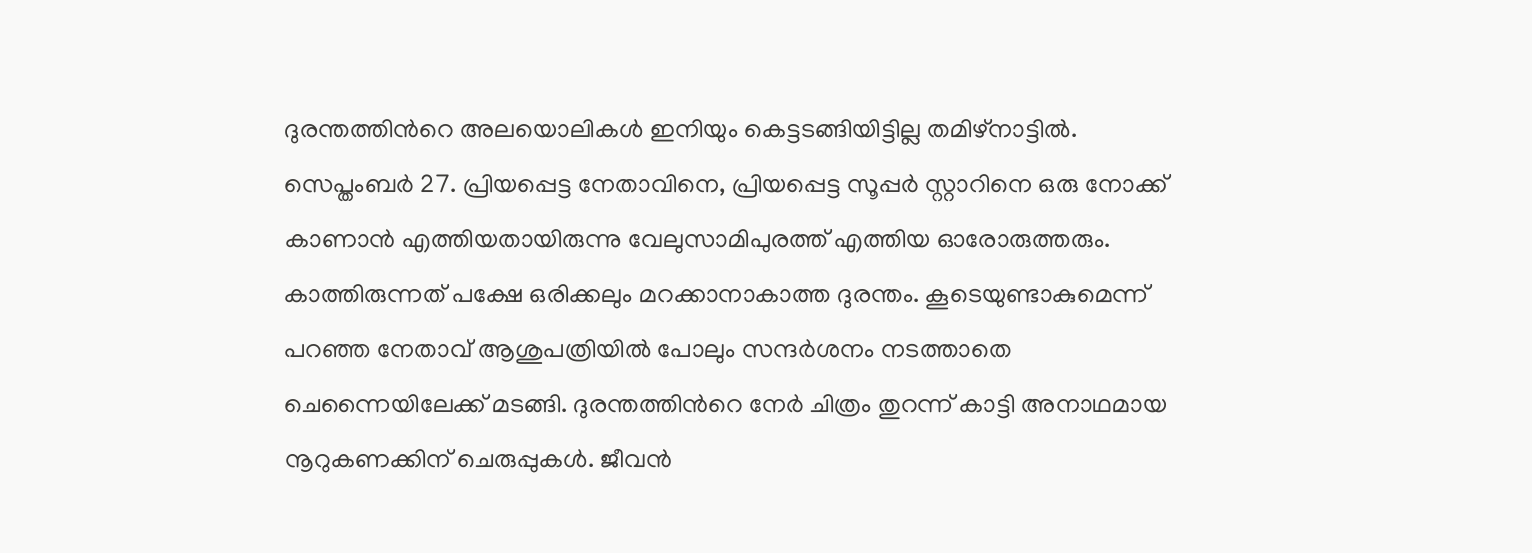ദുരന്തത്തിന്‍റെ അലയൊലികള്‍ ഇനിയും കെട്ടടങ്ങിയിട്ടില്ല തമിഴ്നാട്ടില്‍. സെപ്തംബര്‍ 27. പ്രിയപ്പെട്ട നേതാവിനെ, പ്രിയപ്പെട്ട സൂപ്പര്‍ സ്റ്റാറിനെ ഒരു നോക്ക് കാണാന്‍ എത്തിയതായിരുന്നു വേലുസാമിപുരത്ത് എത്തിയ ഓരോരുത്തരും. കാത്തിരുന്നത് പക്ഷേ ഒരിക്കലും മറക്കാനാകാത്ത ദുരന്തം. കൂടെയുണ്ടാകുമെന്ന് പറഞ്ഞ നേതാവ് ആശുപത്രിയില്‍ പോലും സന്ദര്‍ശനം നടത്താതെ ചെന്നൈയിലേക്ക് മടങ്ങി. ദുരന്തത്തിന്‍റെ നേര്‍ ചിത്രം തുറന്ന് കാട്ടി അനാഥമായ നൂറുകണക്കിന് ചെരുപ്പുകള്‍. ജീവന്‍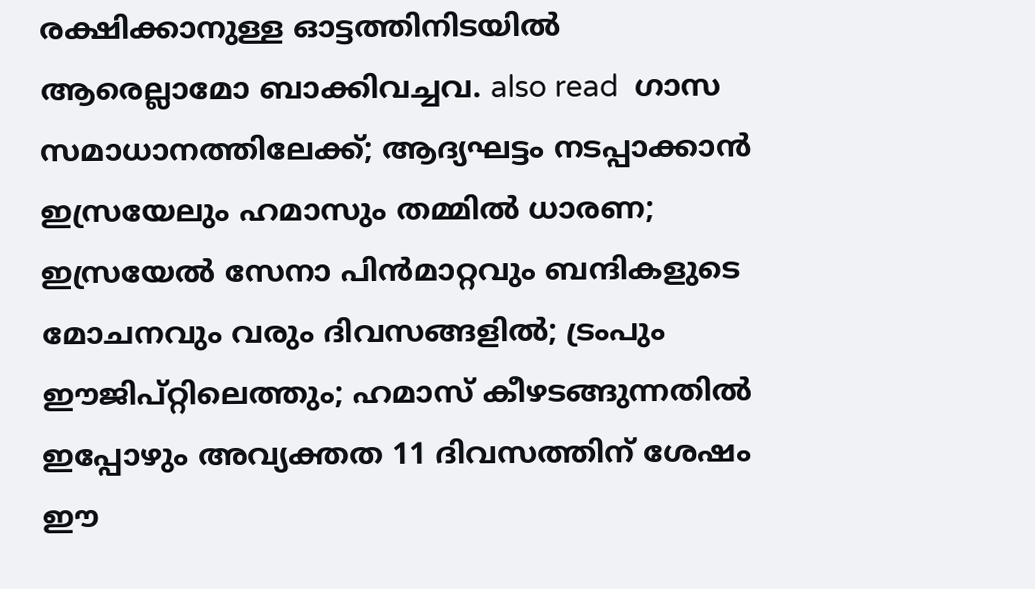രക്ഷിക്കാനുള്ള ഓട്ടത്തിനിടയില്‍ ആരെല്ലാമോ ബാക്കിവച്ചവ. also read  ഗാസ സമാധാനത്തിലേക്ക്; ആദ്യഘട്ടം നടപ്പാക്കാന്‍ ഇസ്രയേലും ഹമാസും തമ്മില്‍ ധാരണ; ഇസ്രയേല്‍ സേനാ പിന്‍മാറ്റവും ബന്ദികളുടെ മോചനവും വരും ദിവസങ്ങളില്‍; ട്രംപും ഈജിപ്റ്റിലെത്തും; ഹമാസ് കീഴടങ്ങുന്നതില്‍ ഇപ്പോഴും അവ്യക്തത 11 ദിവസത്തിന് ശേഷം ഈ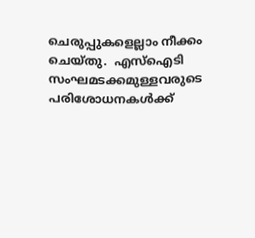ചെരുപ്പുകളെല്ലാം നീക്കം ചെയ്തു.  എസ്ഐടി സംഘമടക്കമുള്ളവരുടെ പരിശോധനകള്‍ക്ക്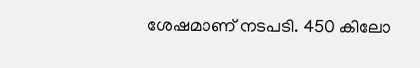ശേഷമാണ് നടപടി. 450 കിലോ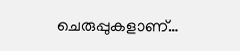ചെരുപ്പുകളാണ്…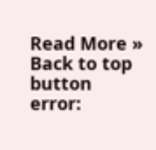Read More »
Back to top button
error: